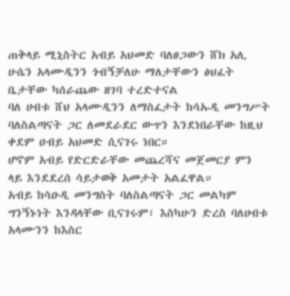ጠቅላይ ሚኒስትር አብይ አህመድ ባለፀጋውን ሸክ አሊ ሁሴን አላሙዲንን ጎብኝቻለሁ ማለታቸውን ፅህፈት ቤታቸው ካሰራጨው ዘገባ ተረድተናል
ባለ ሀብቱ ሸህ አላሙዲንን ለማስፈታት ከሳኡዲ መንግሥት ባለስልጣናት ጋር ለመደራደር ውጥን እንደነበራቸው ከዚህ ቀደም ዐብይ አህመድ ሲናገሩ ነበር።
ሆኖም አብይ የድርድራቸው መጨረሻና መጀመርያ ምን ላይ እንደደረሰ ሳይታወቅ አመታት አልፈዋል።
አብይ ከሳዑዲ መንግስት ባለስልጣናት ጋር መልካም ግንኝኑነት እንዳላቸው ቢናገሩም፣ እስካሁን ድረስ ባለሀብቱ አላሙንን ከእስር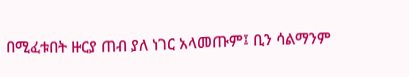በሚፈቱበት ዙርያ ጠብ ያለ ነገር አላመጡም፤ ቢን ሳልማንም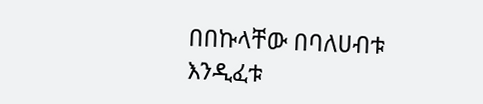በበኩላቸው በባለሀብቱ እንዲፈቱ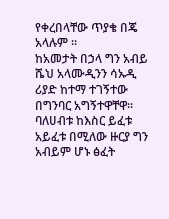የቀረበላቸው ጥያቄ በጄ አላሉም ።
ከአመታት በኃላ ግን አብይ ሼህ አላሙዲንን ሳኡዲ ሪያድ ከተማ ተገኝተው በግንባር አግኝተዋቸዋ። ባለሀብቱ ከእስር ይፈቱ አይፈቱ በሚለው ዙርያ ግን አብይም ሆኑ ፅፈት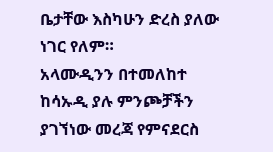ቤታቸው እስካሁን ድረስ ያለው ነገር የለም።
አላሙዲንን በተመለከተ ከሳኡዲ ያሉ ምንጮቻችን ያገኘነው መረጃ የምናደርስ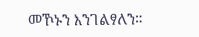መኾኑን እንገልፃለን።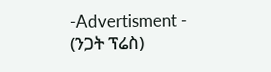-Advertisment -
(ንጋት ፕሬስ)